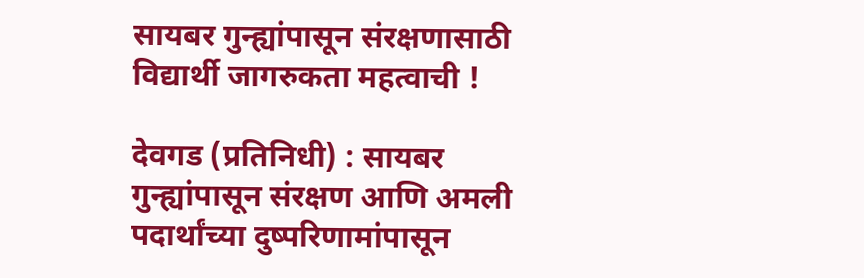सायबर गुन्ह्यांपासून संरक्षणासाठी विद्यार्थी जागरुकता महत्वाची !

देवगड (प्रतिनिधी) : सायबर गुन्ह्यांपासून संरक्षण आणि अमली पदार्थांच्या दुष्परिणामांपासून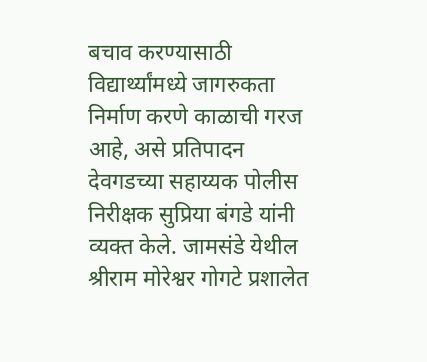बचाव करण्यासाठी विद्यार्थ्यांमध्ये जागरुकता निर्माण करणे काळाची गरज आहे, असे प्रतिपादन देवगडच्या सहाय्यक पोलीस निरीक्षक सुप्रिया बंगडे यांनी व्यक्त केले. जामसंडे येथील श्रीराम मोरेश्वर गोगटे प्रशालेत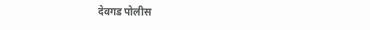देवगड पोलीस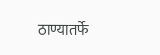ठाण्यातर्फे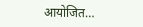आयोजित…